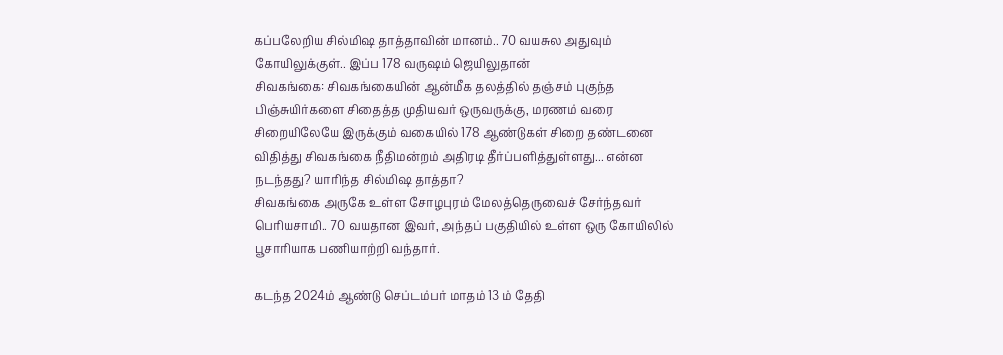கப்பலேறிய சில்மிஷ தாத்தாவின் மானம்.. 70 வயசுல அதுவும் கோயிலுக்குள்.. இப்ப 178 வருஷம் ஜெயிலுதான்
சிவகங்கை: சிவகங்கையின் ஆன்மீக தலத்தில் தஞ்சம் புகுந்த பிஞ்சுயிர்களை சிதைத்த முதியவர் ஒருவருக்கு, மரணம் வரை சிறையிலேயே இருக்கும் வகையில் 178 ஆண்டுகள் சிறை தண்டனை விதித்து சிவகங்கை நீதிமன்றம் அதிரடி தீர்ப்பளித்துள்ளது... என்ன நடந்தது? யாரிந்த சில்மிஷ தாத்தா?
சிவகங்கை அருகே உள்ள சோழபுரம் மேலத்தெருவைச் சேர்ந்தவர் பெரியசாமி.. 70 வயதான இவர், அந்தப் பகுதியில் உள்ள ஒரு கோயிலில் பூசாரியாக பணியாற்றி வந்தார்.

கடந்த 2024ம் ஆண்டு செப்டம்பர் மாதம் 13 ம் தேதி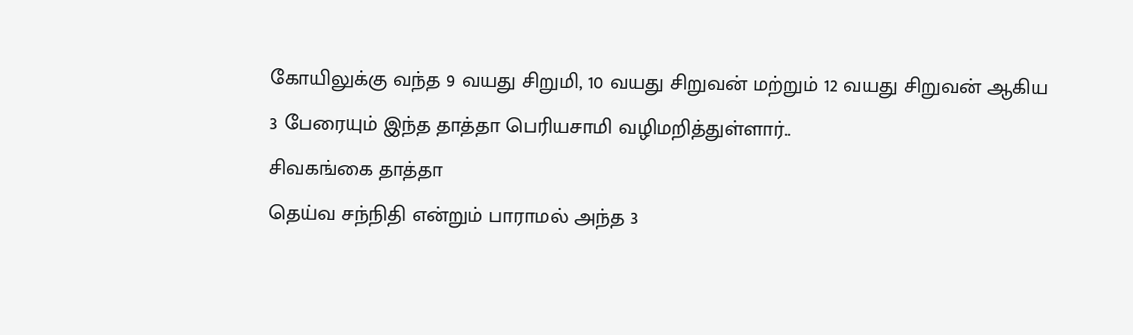கோயிலுக்கு வந்த 9 வயது சிறுமி, 10 வயது சிறுவன் மற்றும் 12 வயது சிறுவன் ஆகிய 3 பேரையும் இந்த தாத்தா பெரியசாமி வழிமறித்துள்ளார்..
சிவகங்கை தாத்தா
தெய்வ சந்நிதி என்றும் பாராமல் அந்த 3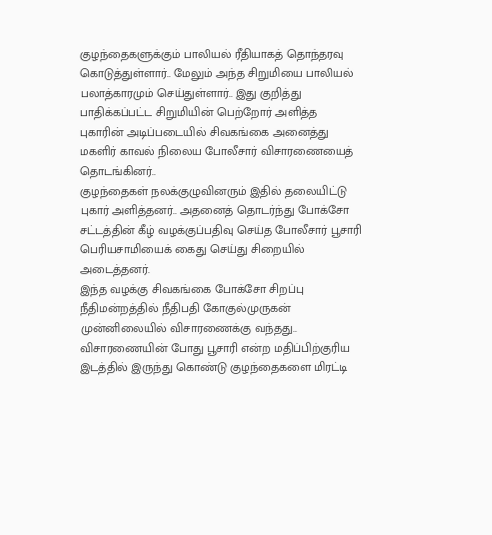குழந்தைகளுக்கும் பாலியல் ரீதியாகத் தொந்தரவு கொடுத்துள்ளார்.. மேலும் அந்த சிறுமியை பாலியல் பலாத்காரமும் செய்துள்ளார்.. இது குறித்து பாதிக்கப்பட்ட சிறுமியின் பெற்றோர் அளித்த புகாரின் அடிப்படையில் சிவகங்கை அனைத்து மகளிர் காவல் நிலைய போலீசார் விசாரணையைத் தொடங்கினர்..
குழந்தைகள் நலக்குழுவினரும் இதில் தலையிட்டு புகார் அளித்தனர்.. அதனைத் தொடர்ந்து போக்சோ சட்டத்தின் கீழ் வழக்குப்பதிவு செய்த போலீசார் பூசாரி பெரியசாமியைக் கைது செய்து சிறையில் அடைத்தனர்.
இந்த வழக்கு சிவகங்கை போக்சோ சிறப்பு நீதிமன்றத்தில் நீதிபதி கோகுல்முருகன் முன்னிலையில் விசாரணைக்கு வந்தது.. விசாரணையின் போது பூசாரி என்ற மதிப்பிற்குரிய இடத்தில் இருந்து கொண்டு குழந்தைகளை மிரட்டி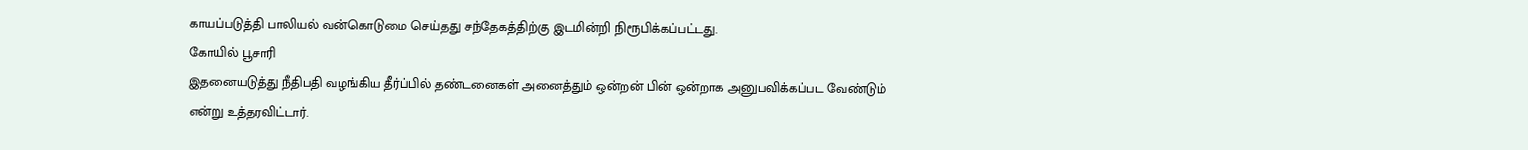காயப்படுத்தி பாலியல் வன்கொடுமை செய்தது சந்தேகத்திற்கு இடமின்றி நிரூபிக்கப்பட்டது.
கோயில் பூசாரி
இதனையடுத்து நீதிபதி வழங்கிய தீர்ப்பில் தண்டனைகள் அனைத்தும் ஒன்றன் பின் ஒன்றாக அனுபவிக்கப்பட வேண்டும் என்று உத்தரவிட்டார்.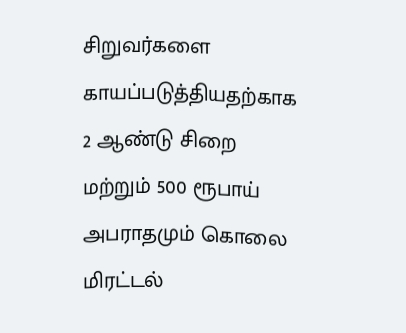சிறுவர்களை காயப்படுத்தியதற்காக 2 ஆண்டு சிறை மற்றும் 500 ரூபாய் அபராதமும் கொலை மிரட்டல்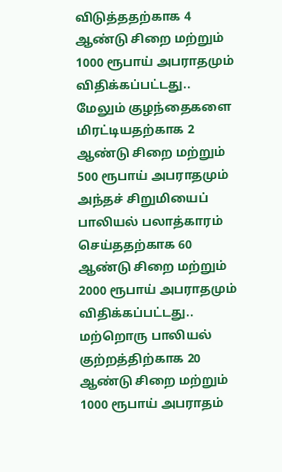விடுத்ததற்காக 4 ஆண்டு சிறை மற்றும் 1000 ரூபாய் அபராதமும் விதிக்கப்பட்டது.. மேலும் குழந்தைகளை மிரட்டியதற்காக 2 ஆண்டு சிறை மற்றும் 500 ரூபாய் அபராதமும் அந்தச் சிறுமியைப் பாலியல் பலாத்காரம் செய்ததற்காக 60 ஆண்டு சிறை மற்றும் 2000 ரூபாய் அபராதமும் விதிக்கப்பட்டது..
மற்றொரு பாலியல் குற்றத்திற்காக 20 ஆண்டு சிறை மற்றும் 1000 ரூபாய் அபராதம்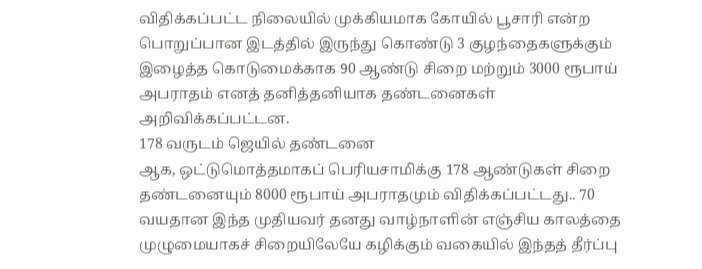விதிக்கப்பட்ட நிலையில் முக்கியமாக கோயில் பூசாரி என்ற பொறுப்பான இடத்தில் இருந்து கொண்டு 3 குழந்தைகளுக்கும் இழைத்த கொடுமைக்காக 90 ஆண்டு சிறை மற்றும் 3000 ரூபாய் அபராதம் எனத் தனித்தனியாக தண்டனைகள் அறிவிக்கப்பட்டன.
178 வருடம் ஜெயில் தண்டனை
ஆக, ஒட்டுமொத்தமாகப் பெரியசாமிக்கு 178 ஆண்டுகள் சிறை தண்டனையும் 8000 ரூபாய் அபராதமும் விதிக்கப்பட்டது.. 70 வயதான இந்த முதியவர் தனது வாழ்நாளின் எஞ்சிய காலத்தை முழுமையாகச் சிறையிலேயே கழிக்கும் வகையில் இந்தத் தீர்ப்பு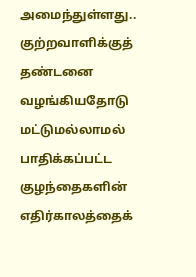அமைந்துள்ளது..
குற்றவாளிக்குத் தண்டனை வழங்கியதோடு மட்டுமல்லாமல் பாதிக்கப்பட்ட குழந்தைகளின் எதிர்காலத்தைக்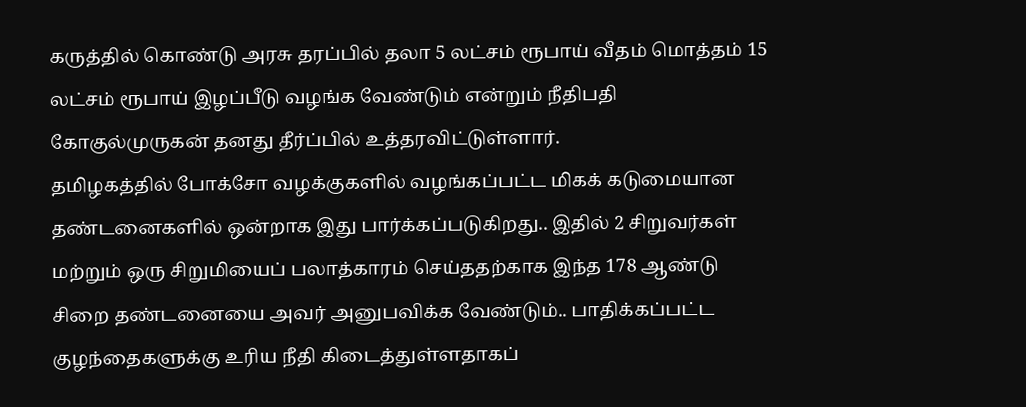கருத்தில் கொண்டு அரசு தரப்பில் தலா 5 லட்சம் ரூபாய் வீதம் மொத்தம் 15 லட்சம் ரூபாய் இழப்பீடு வழங்க வேண்டும் என்றும் நீதிபதி கோகுல்முருகன் தனது தீர்ப்பில் உத்தரவிட்டுள்ளார்.
தமிழகத்தில் போக்சோ வழக்குகளில் வழங்கப்பட்ட மிகக் கடுமையான தண்டனைகளில் ஒன்றாக இது பார்க்கப்படுகிறது.. இதில் 2 சிறுவர்கள் மற்றும் ஒரு சிறுமியைப் பலாத்காரம் செய்ததற்காக இந்த 178 ஆண்டு சிறை தண்டனையை அவர் அனுபவிக்க வேண்டும்.. பாதிக்கப்பட்ட குழந்தைகளுக்கு உரிய நீதி கிடைத்துள்ளதாகப்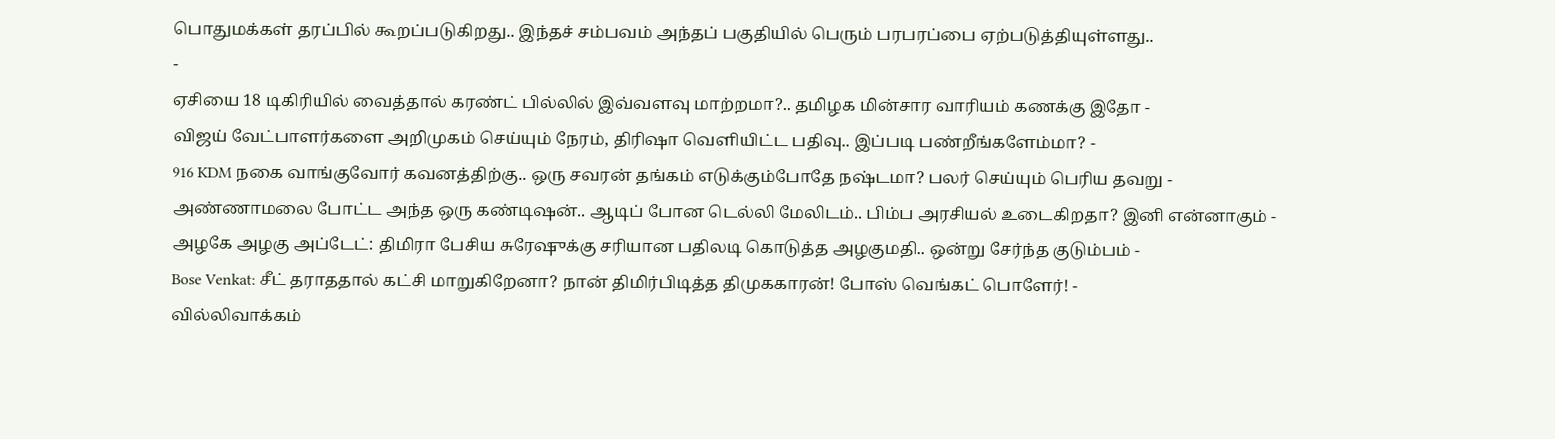பொதுமக்கள் தரப்பில் கூறப்படுகிறது.. இந்தச் சம்பவம் அந்தப் பகுதியில் பெரும் பரபரப்பை ஏற்படுத்தியுள்ளது..
-
ஏசியை 18 டிகிரியில் வைத்தால் கரண்ட் பில்லில் இவ்வளவு மாற்றமா?.. தமிழக மின்சார வாரியம் கணக்கு இதோ -
விஜய் வேட்பாளர்களை அறிமுகம் செய்யும் நேரம், திரிஷா வெளியிட்ட பதிவு.. இப்படி பண்றீங்களேம்மா? -
916 KDM நகை வாங்குவோர் கவனத்திற்கு.. ஒரு சவரன் தங்கம் எடுக்கும்போதே நஷ்டமா? பலர் செய்யும் பெரிய தவறு -
அண்ணாமலை போட்ட அந்த ஒரு கண்டிஷன்.. ஆடிப் போன டெல்லி மேலிடம்.. பிம்ப அரசியல் உடைகிறதா? இனி என்னாகும் -
அழகே அழகு அப்டேட்: திமிரா பேசிய சுரேஷுக்கு சரியான பதிலடி கொடுத்த அழகுமதி.. ஒன்று சேர்ந்த குடும்பம் -
Bose Venkat: சீட் தராததால் கட்சி மாறுகிறேனா? நான் திமிர்பிடித்த திமுககாரன்! போஸ் வெங்கட் பொளேர்! -
வில்லிவாக்கம்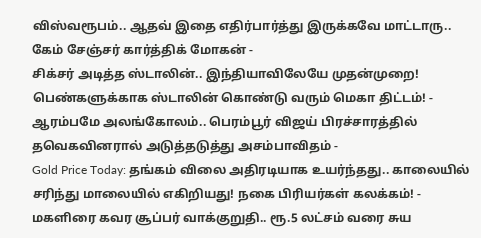விஸ்வரூபம்.. ஆதவ் இதை எதிர்பார்த்து இருக்கவே மாட்டாரு.. கேம் சேஞ்சர் கார்த்திக் மோகன் -
சிக்சர் அடித்த ஸ்டாலின்.. இந்தியாவிலேயே முதன்முறை! பெண்களுக்காக ஸ்டாலின் கொண்டு வரும் மெகா திட்டம்! -
ஆரம்பமே அலங்கோலம்.. பெரம்பூர் விஜய் பிரச்சாரத்தில் தவெகவினரால் அடுத்தடுத்து அசம்பாவிதம் -
Gold Price Today: தங்கம் விலை அதிரடியாக உயர்ந்தது.. காலையில் சரிந்து மாலையில் எகிறியது! நகை பிரியர்கள் கலக்கம்! -
மகளிரை கவர சூப்பர் வாக்குறுதி.. ரூ.5 லட்சம் வரை சுய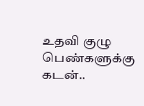உதவி குழு பெண்களுக்கு கடன்..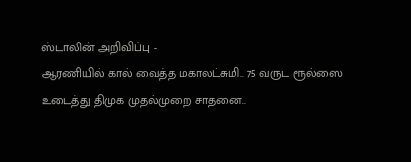ஸ்டாலின் அறிவிப்பு -
ஆரணியில் கால் வைத்த மகாலட்சுமி.. 75 வருட ரூல்ஸை உடைத்து திமுக முதல்முறை சாதனை..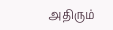அதிரும்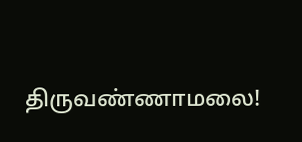திருவண்ணாமலை!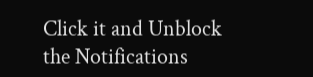Click it and Unblock the Notifications